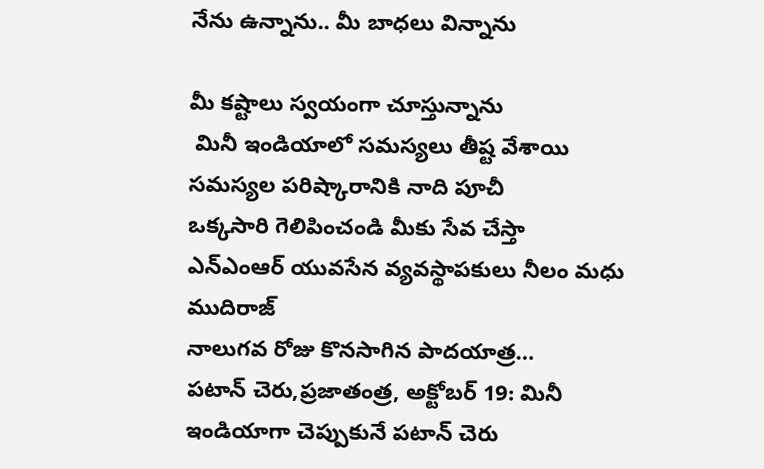నేను ఉన్నాను.. మీ బాధలు విన్నాను

మీ కష్టాలు స్వయంగా చూస్తున్నాను
 మినీ ఇండియాలో సమస్యలు తీష్ట వేశాయి
సమస్యల పరిష్కారానికి నాది పూచీ
ఒక్కసారి గెలిపించండి మీకు సేవ చేస్తా
ఎన్ఎంఆర్ యువసేన వ్యవస్థాపకులు నీలం మధు ముదిరాజ్
నాలుగవ రోజు కొనసాగిన పాదయాత్ర…
పటాన్ చెరు,ప్రజాతంత్ర, అక్టోబర్ 19: మినీ ఇండియాగా చెప్పుకునే పటాన్ చెరు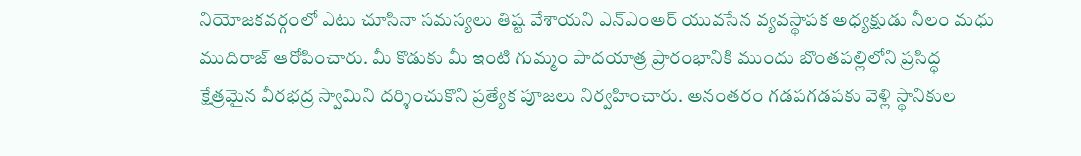నియోజకవర్గంలో ఎటు చూసినా సమస్యలు తిష్ట వేశాయని ఎన్ఎంఅర్ యువసేన వ్యవస్థాపక అధ్యక్షుడు నీలం మధు ముదిరాజ్ ఆరోపించారు. మీ కొడుకు మీ ఇంటి గుమ్మం పాదయాత్ర ప్రారంభానికి ముందు బొంతపల్లిలోని ప్రసిద్ధ క్షేత్రమైన వీరభద్ర స్వామిని దర్శించుకొని ప్రత్యేక పూజలు నిర్వహించారు. అనంతరం గడపగడపకు వెళ్లి స్థానికుల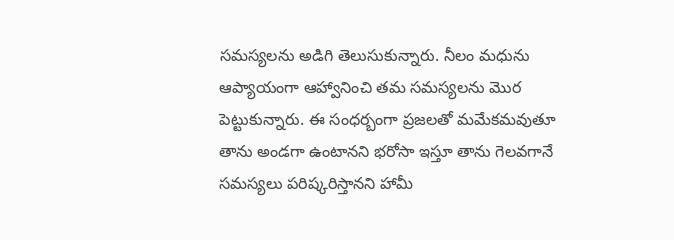సమస్యలను అడిగి తెలుసుకున్నారు. నీలం మధును  ఆప్యాయంగా ఆహ్వానించి తమ సమస్యలను మొర పెట్టుకున్నారు. ఈ సంధర్బంగా ప్రజలతో మమేకమవుతూ తాను అండగా ఉంటానని భరోసా ఇస్తూ తాను గెలవగానే సమస్యలు పరిష్కరిస్తానని హామీ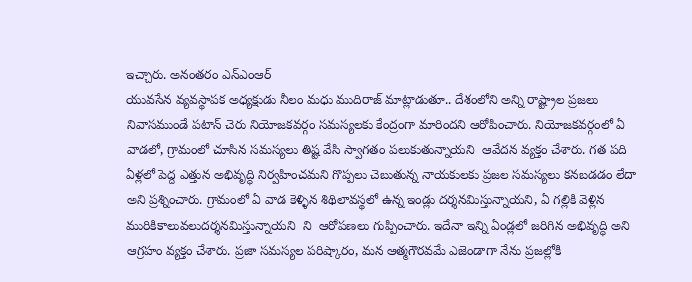ఇచ్చారు. అనంతరం ఎన్ఎంఆర్
యువసేన వ్యవస్థాపక అధ్యక్షుడు నీలం మధు ముదిరాజ్ మాట్లాడుతూ.. దేశంలోని అన్ని రాష్ట్రాల ప్రజలు నివాసముండే పటాన్ చెరు నియోజకవర్గం సమస్యలకు కేంద్రంగా మారిందని ఆరోపించారు. నియోజకవర్గంలో ఏ వాడలో, గ్రామంలో చూసిన సమస్యలు తిష్ట వేసి స్వాగతం పలుకుతున్నాయని  ఆవేదన వ్యక్తం చేశారు. గత పది ఏళ్లలో పెద్ద ఎత్తున అభివృద్ధి నిర్వహించమని గొప్పలు చెబుతున్న నాయకులకు ప్రజల సమస్యలు కనబడడం లేదా అని ప్రశ్నించారు. గ్రామంలో ఏ వాడ కెళ్ళిన శిథిలావస్థలో ఉన్న ఇండ్లు దర్శనమిస్తున్నాయని, ఏ గల్లికి వెళ్లిన మురికికాలువలుదర్శనమిస్తున్నాయని  ని  ఆరోపణలు గుప్పించారు. ఇదేనా ఇన్ని ఏండ్లలో జరిగిన అభివృద్ధి అని ఆగ్రహం వ్యక్తం చేశారు. ప్రజా సమస్యల పరిష్కారం, మన ఆత్మగౌరవమే ఎజెండాగా నేను ప్రజల్లోకి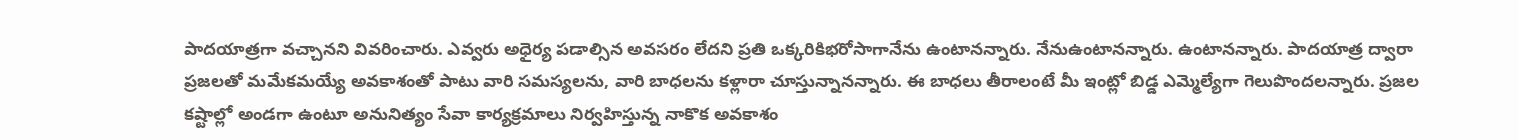పాదయాత్రగా వచ్చానని వివరించారు. ఎవ్వరు అధైర్య పడాల్సిన అవసరం లేదని ప్రతి ఒక్కరికిభరోసాగానేను ఉంటానన్నారు. నేనుఉంటానన్నారు. ఉంటానన్నారు. పాదయాత్ర ద్వారా ప్రజలతో మమేకమయ్యే అవకాశంతో పాటు వారి సమస్యలను, వారి బాధలను కళ్లారా చూస్తున్నానన్నారు. ఈ బాధలు తీరాలంటే మీ ఇంట్లో బిడ్డ ఎమ్మెల్యేగా గెలుపొందలన్నారు. ప్రజల కష్టాల్లో అండగా ఉంటూ అనునిత్యం సేవా కార్యక్రమాలు నిర్వహిస్తున్న నాకొక అవకాశం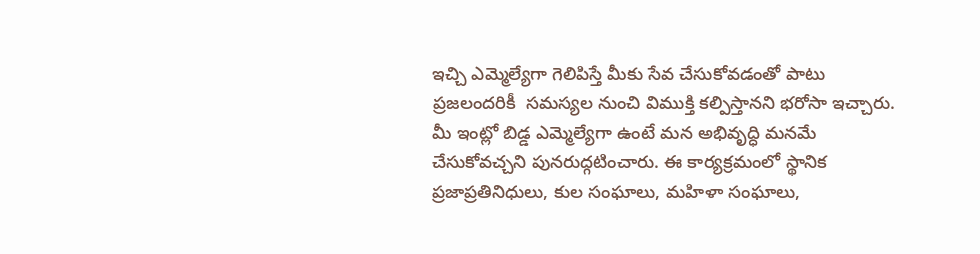ఇచ్చి ఎమ్మెల్యేగా గెలిపిస్తే మీకు సేవ చేసుకోవడంతో పాటు ప్రజలందరికీ  సమస్యల నుంచి విముక్తి కల్పిస్తానని భరోసా ఇచ్చారు. మీ ఇంట్లో బిడ్డ ఎమ్మెల్యేగా ఉంటే మన అభివృద్ధి మనమే చేసుకోవచ్చని పునరుద్గటించారు. ఈ కార్యక్రమంలో స్థానిక ప్రజాప్రతినిధులు, కుల సంఘాలు, మహిళా సంఘాలు,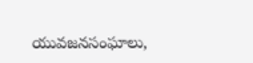యువజనసంఘాలు,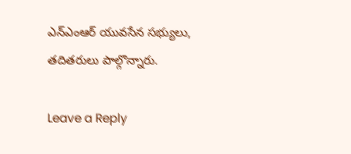ఎన్ఎంఆర్ యువసేన సభ్యులు, తదితరులు పాల్గొన్నారు.

Leave a Reply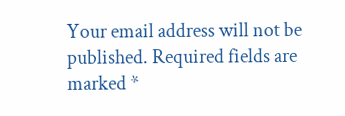Your email address will not be published. Required fields are marked *